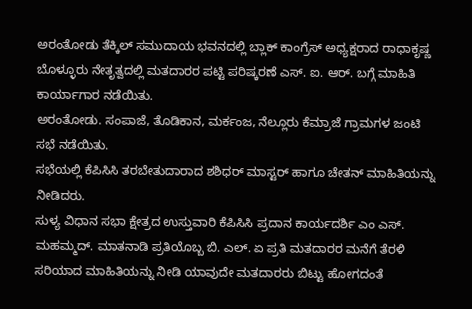ಅರಂತೋಡು ತೆಕ್ಕಿಲ್ ಸಮುದಾಯ ಭವನದಲ್ಲಿ ಬ್ಲಾಕ್ ಕಾಂಗ್ರೆಸ್ ಅಧ್ಯಕ್ಷರಾದ ರಾಧಾಕೃಷ್ಣ ಬೊಳ್ಳೂರು ನೇತೃತ್ವದಲ್ಲಿ ಮತದಾರರ ಪಟ್ಟಿ ಪರಿಷ್ಕರಣೆ ಎಸ್. ಐ. ಆರ್. ಬಗ್ಗೆ ಮಾಹಿತಿ ಕಾರ್ಯಾಗಾರ ನಡೆಯಿತು.
ಅರಂತೋಡು. ಸಂಪಾಜೆ, ತೊಡಿಕಾನ, ಮರ್ಕಂಜ, ನೆಲ್ಲೂರು ಕೆಮ್ರಾಜೆ ಗ್ರಾಮಗಳ ಜಂಟಿ ಸಭೆ ನಡೆಯಿತು.
ಸಭೆಯಲ್ಲಿ ಕೆಪಿಸಿಸಿ ತರಬೇತುದಾರಾದ ಶಶಿಧರ್ ಮಾಸ್ಟರ್ ಹಾಗೂ ಚೇತನ್ ಮಾಹಿತಿಯನ್ನು ನೀಡಿದರು.
ಸುಳ್ಯ ವಿಧಾನ ಸಭಾ ಕ್ಷೇತ್ರದ ಉಸ್ತುವಾರಿ ಕೆಪಿಸಿಸಿ ಪ್ರದಾನ ಕಾರ್ಯದರ್ಶಿ ಎಂ ಎಸ್. ಮಹಮ್ಮದ್. ಮಾತನಾಡಿ ಪ್ರತಿಯೊಬ್ಬ ಬಿ. ಎಲ್. ಏ ಪ್ರತಿ ಮತದಾರರ ಮನೆಗೆ ತೆರಳಿ ಸರಿಯಾದ ಮಾಹಿತಿಯನ್ನು ನೀಡಿ ಯಾವುದೇ ಮತದಾರರು ಬಿಟ್ಟು ಹೋಗದಂತೆ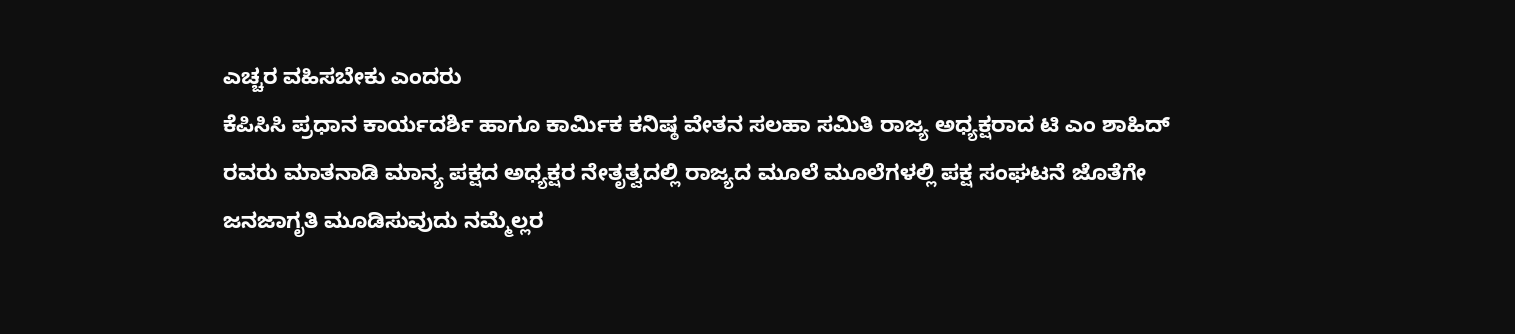ಎಚ್ಚರ ವಹಿಸಬೇಕು ಎಂದರು
ಕೆಪಿಸಿಸಿ ಪ್ರಧಾನ ಕಾರ್ಯದರ್ಶಿ ಹಾಗೂ ಕಾರ್ಮಿಕ ಕನಿಷ್ಠ ವೇತನ ಸಲಹಾ ಸಮಿತಿ ರಾಜ್ಯ ಅಧ್ಯಕ್ಷರಾದ ಟಿ ಎಂ ಶಾಹಿದ್ ರವರು ಮಾತನಾಡಿ ಮಾನ್ಯ ಪಕ್ಷದ ಅಧ್ಯಕ್ಷರ ನೇತೃತ್ವದಲ್ಲಿ ರಾಜ್ಯದ ಮೂಲೆ ಮೂಲೆಗಳಲ್ಲಿ ಪಕ್ಷ ಸಂಘಟನೆ ಜೊತೆಗೇ ಜನಜಾಗೃತಿ ಮೂಡಿಸುವುದು ನಮ್ಮೆಲ್ಲರ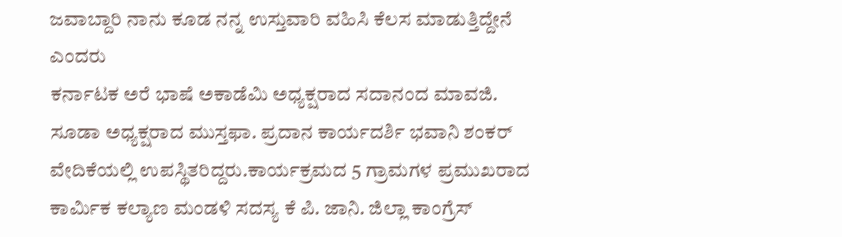ಜವಾಬ್ದಾರಿ ನಾನು ಕೂಡ ನನ್ನ ಉಸ್ತುವಾರಿ ವಹಿಸಿ ಕೆಲಸ ಮಾಡುತ್ತಿದ್ದೇನೆ ಎಂದರು
ಕರ್ನಾಟಕ ಅರೆ ಭಾಷೆ ಅಕಾಡೆಮಿ ಅಧ್ಯಕ್ಷರಾದ ಸದಾನಂದ ಮಾವಜಿ. ಸೂಡಾ ಅಧ್ಯಕ್ಷರಾದ ಮುಸ್ತಫಾ. ಪ್ರದಾನ ಕಾರ್ಯದರ್ಶಿ ಭವಾನಿ ಶಂಕರ್ ವೇದಿಕೆಯಲ್ಲಿ ಉಪಸ್ಥಿತರಿದ್ದರು.ಕಾರ್ಯಕ್ರಮದ 5 ಗ್ರಾಮಗಳ ಪ್ರಮುಖರಾದ ಕಾರ್ಮಿಕ ಕಲ್ಯಾಣ ಮಂಡಳಿ ಸದಸ್ಯ ಕೆ ಪಿ. ಜಾನಿ. ಜಿಲ್ಲಾ ಕಾಂಗ್ರೆಸ್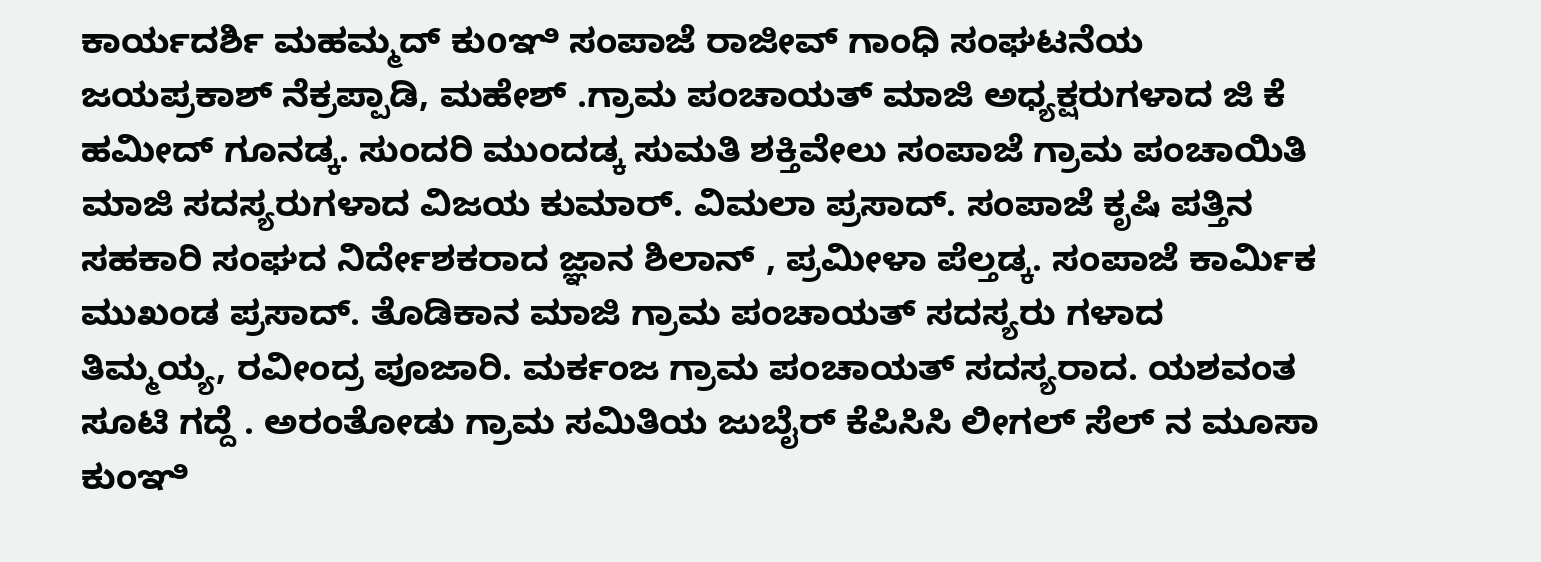ಕಾರ್ಯದರ್ಶಿ ಮಹಮ್ಮದ್ ಕುoಞಿ ಸಂಪಾಜೆ ರಾಜೀವ್ ಗಾಂಧಿ ಸಂಘಟನೆಯ ಜಯಪ್ರಕಾಶ್ ನೆಕ್ರಪ್ಪಾಡಿ, ಮಹೇಶ್ .ಗ್ರಾಮ ಪಂಚಾಯತ್ ಮಾಜಿ ಅಧ್ಯಕ್ಷರುಗಳಾದ ಜಿ ಕೆ ಹಮೀದ್ ಗೂನಡ್ಕ. ಸುಂದರಿ ಮುಂದಡ್ಕ ಸುಮತಿ ಶಕ್ತಿವೇಲು ಸಂಪಾಜೆ ಗ್ರಾಮ ಪಂಚಾಯಿತಿ ಮಾಜಿ ಸದಸ್ಯರುಗಳಾದ ವಿಜಯ ಕುಮಾರ್. ವಿಮಲಾ ಪ್ರಸಾದ್. ಸಂಪಾಜೆ ಕೃಷಿ ಪತ್ತಿನ ಸಹಕಾರಿ ಸಂಘದ ನಿರ್ದೇಶಕರಾದ ಜ್ಞಾನ ಶಿಲಾನ್ , ಪ್ರಮೀಳಾ ಪೆಲ್ತಡ್ಕ. ಸಂಪಾಜೆ ಕಾರ್ಮಿಕ ಮುಖಂಡ ಪ್ರಸಾದ್. ತೊಡಿಕಾನ ಮಾಜಿ ಗ್ರಾಮ ಪಂಚಾಯತ್ ಸದಸ್ಯರು ಗಳಾದ ತಿಮ್ಮಯ್ಯ, ರವೀಂದ್ರ ಪೂಜಾರಿ. ಮರ್ಕಂಜ ಗ್ರಾಮ ಪಂಚಾಯತ್ ಸದಸ್ಯರಾದ. ಯಶವಂತ ಸೂಟಿ ಗದ್ದೆ . ಅರಂತೋಡು ಗ್ರಾಮ ಸಮಿತಿಯ ಜುಬೈರ್ ಕೆಪಿಸಿಸಿ ಲೀಗಲ್ ಸೆಲ್ ನ ಮೂಸಾ ಕುಂಞಿ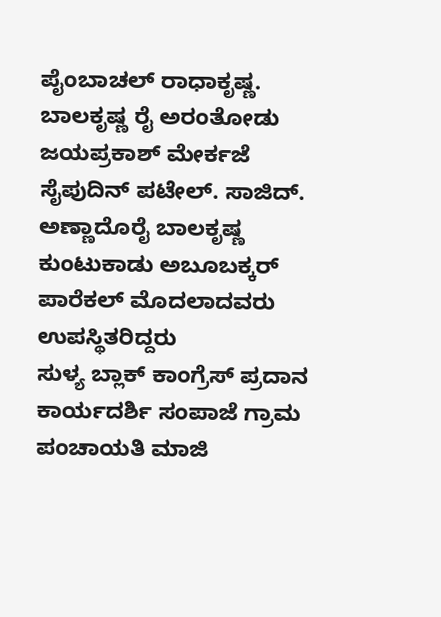ಪೈಂಬಾಚಲ್ ರಾಧಾಕೃಷ್ಣ. ಬಾಲಕೃಷ್ಣ ರೈ ಅರಂತೋಡು ಜಯಪ್ರಕಾಶ್ ಮೇರ್ಕಜೆ ಸೈಪುದಿನ್ ಪಟೇಲ್. ಸಾಜಿದ್. ಅಣ್ಣಾದೊರೈ ಬಾಲಕೃಷ್ಣ ಕುಂಟುಕಾಡು ಅಬೂಬಕ್ಕರ್ ಪಾರೆಕಲ್ ಮೊದಲಾದವರು ಉಪಸ್ಥಿತರಿದ್ದರು
ಸುಳ್ಯ ಬ್ಲಾಕ್ ಕಾಂಗ್ರೆಸ್ ಪ್ರದಾನ ಕಾರ್ಯದರ್ಶಿ ಸಂಪಾಜೆ ಗ್ರಾಮ ಪಂಚಾಯತಿ ಮಾಜಿ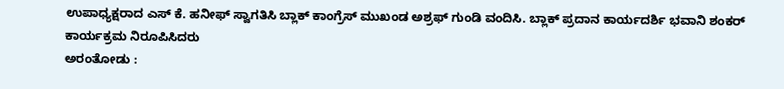ಉಪಾಧ್ಯಕ್ಷರಾದ ಎಸ್ ಕೆ. ಹನೀಫ್ ಸ್ವಾಗತಿಸಿ ಬ್ಲಾಕ್ ಕಾಂಗ್ರೆಸ್ ಮುಖಂಡ ಅಶ್ರಫ್ ಗುಂಡಿ ವಂದಿಸಿ. ಬ್ಲಾಕ್ ಪ್ರದಾನ ಕಾರ್ಯದರ್ಶಿ ಭವಾನಿ ಶಂಕರ್ ಕಾರ್ಯಕ್ರಮ ನಿರೂಪಿಸಿದರು
ಅರಂತೋಡು :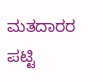ಮತದಾರರ ಪಟ್ಟಿ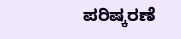ಪರಿಷ್ಕರಣೆ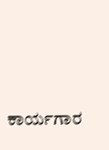ಕಾರ್ಯಗಾರ